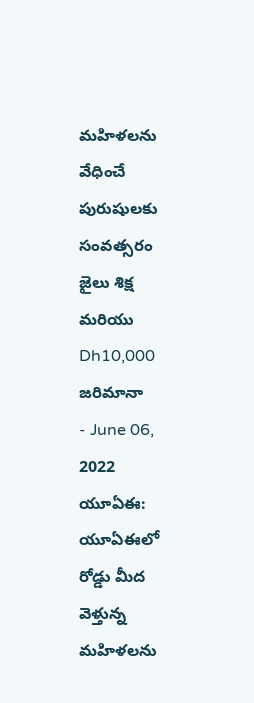మహిళలను వేధించే పురుషులకు సంవత్సరం జైలు శిక్ష మరియు Dh10,000 జరిమానా
- June 06, 2022
యూఏఈ: యూఏఈలో రోడ్డు మీద వెళ్తున్న మహిళలను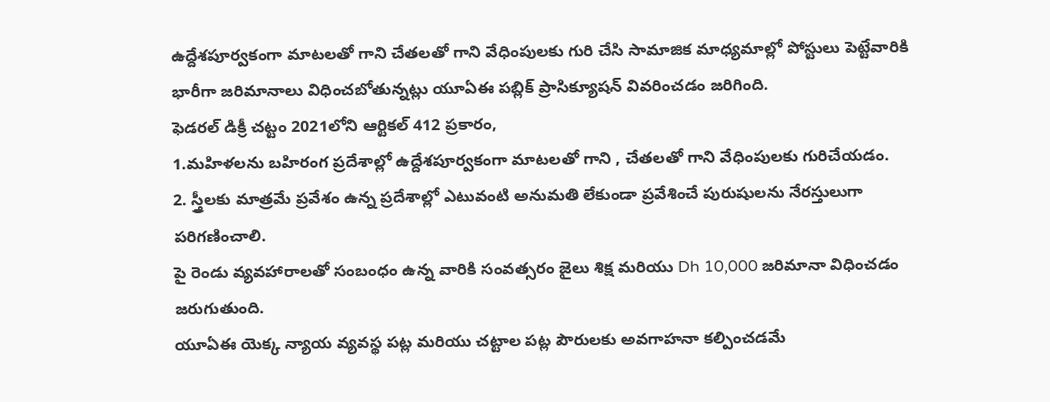ఉద్దేశపూర్వకంగా మాటలతో గాని చేతలతో గాని వేధింపులకు గురి చేసి సామాజిక మాధ్యమాల్లో పోస్టులు పెట్టేవారికి భారీగా జరిమానాలు విధించబోతున్నట్లు యూఏఈ పబ్లిక్ ప్రాసిక్యూషన్ వివరించడం జరిగింది.
ఫెడరల్ డిక్రీ చట్టం 2021లోని ఆర్టికల్ 412 ప్రకారం,
1.మహిళలను బహిరంగ ప్రదేశాల్లో ఉద్దేశపూర్వకంగా మాటలతో గాని , చేతలతో గాని వేధింపులకు గురిచేయడం.
2. స్త్రీలకు మాత్రమే ప్రవేశం ఉన్న ప్రదేశాల్లో ఎటువంటి అనుమతి లేకుండా ప్రవేశించే పురుషులను నేరస్తులుగా పరిగణించాలి.
పై రెండు వ్యవహారాలతో సంబంధం ఉన్న వారికి సంవత్సరం జైలు శిక్ష మరియు Dh 10,000 జరిమానా విధించడం జరుగుతుంది.
యూఏఈ యెక్క న్యాయ వ్యవస్థ పట్ల మరియు చట్టాల పట్ల పౌరులకు అవగాహనా కల్పించడమే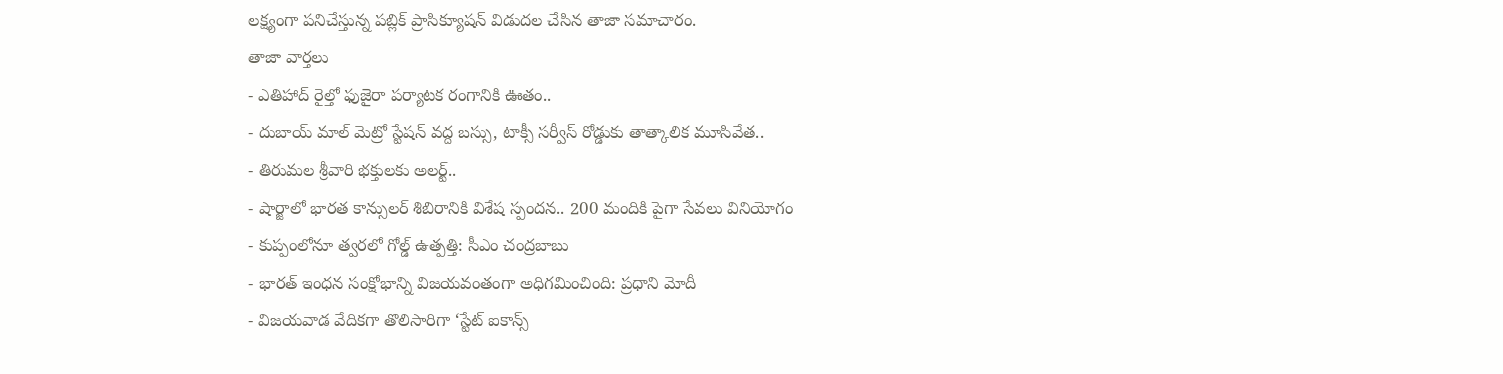లక్ష్యంగా పనిచేస్తున్న పబ్లిక్ ప్రాసిక్యూషన్ విడుదల చేసిన తాజా సమాచారం.
తాజా వార్తలు
- ఎతిహాద్ రైల్తో ఫుజైరా పర్యాటక రంగానికి ఊతం..
- దుబాయ్ మాల్ మెట్రో స్టేషన్ వద్ద బస్సు, టాక్సీ సర్వీస్ రోడ్డుకు తాత్కాలిక మూసివేత..
- తిరుమల శ్రీవారి భక్తులకు అలర్ట్..
- షార్జాలో భారత కాన్సులర్ శిబిరానికి విశేష స్పందన.. 200 మందికి పైగా సేవలు వినియోగం
- కుప్పంలోనూ త్వరలో గోల్డ్ ఉత్పత్తి: సీఎం చంద్రబాబు
- భారత్ ఇంధన సంక్షోభాన్ని విజయవంతంగా అధిగమించింది: ప్రధాని మోదీ
- విజయవాడ వేదికగా తొలిసారిగా ‘స్టేట్ ఐకాన్స్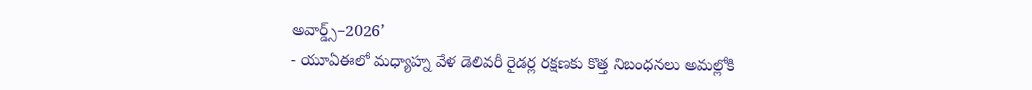అవార్డ్స్–2026’
- యూఏఈలో మధ్యాహ్న వేళ డెలివరీ రైడర్ల రక్షణకు కొత్త నిబంధనలు అమల్లోకి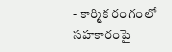- కార్మిక రంగంలో సహకారంపై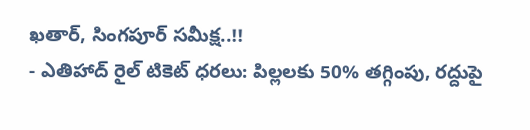ఖతార్, సింగపూర్ సమీక్ష..!!
- ఎతిహాద్ రైల్ టికెట్ ధరలు: పిల్లలకు 50% తగ్గింపు, రద్దుపై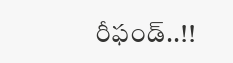రీఫండ్..!!